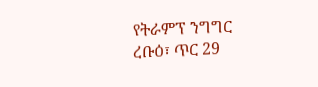የትራምፕ ንግግር
ረቡዕ፣ ጥር 29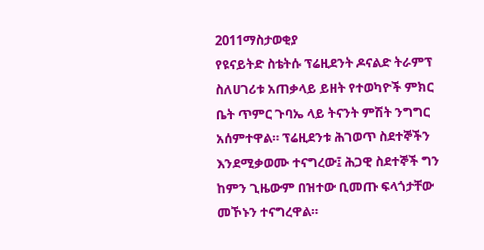2011ማስታወቂያ
የዩናይትድ ስቴትሱ ፕሬዚደንት ዶናልድ ትራምፕ ስለሀገሪቱ አጠቃላይ ይዘት የተወካዮች ምክር ቤት ጥምር ጉባኤ ላይ ትናንት ምሽት ንግግር አሰምተዋል። ፕሬዚደንቱ ሕገወጥ ስደተኞችን እንደሚቃወሙ ተናግረው፤ ሕጋዊ ስደተኞች ግን ከምን ጊዜውም በዝተው ቢመጡ ፍላጎታቸው መኾኑን ተናግረዋል።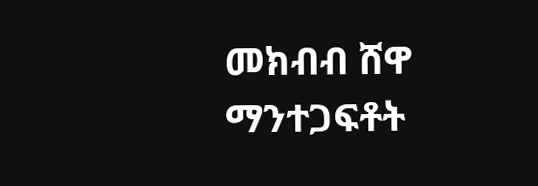መክብብ ሸዋ
ማንተጋፍቶት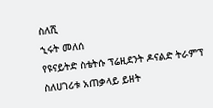ስለሺ
ኂሩት መለሰ
የዩናይትድ ስቴትሱ ፕሬዚደንት ዶናልድ ትራምፕ ስለሀገሪቱ አጠቃላይ ይዘት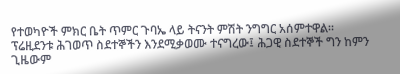የተወካዮች ምክር ቤት ጥምር ጉባኤ ላይ ትናንት ምሽት ንግግር አሰምተዋል። ፕሬዚደንቱ ሕገወጥ ስደተኞችን እንደሚቃወሙ ተናግረው፤ ሕጋዊ ስደተኞች ግን ከምን ጊዜውም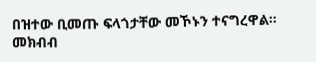በዝተው ቢመጡ ፍላጎታቸው መኾኑን ተናግረዋል።
መክብብ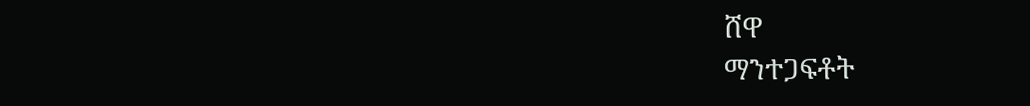ሸዋ
ማንተጋፍቶት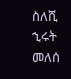ስለሺ
ኂሩት መለሰ